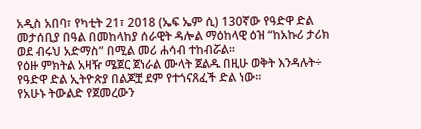አዲስ አበባ፣ የካቲት 21፣ 2018 (ኤፍ ኤም ሲ) 130ኛው የዓድዋ ድል መታሰቢያ በዓል በመከላከያ ሰራዊት ዳሎል ማዕከላዊ ዕዝ “ከአኩሪ ታሪክ ወደ ብሩህ አድማስ” በሚል መሪ ሐሳብ ተከብሯል።
የዕዙ ምክትል አዛዥ ሜጀር ጀነራል ሙላት ጀልዱ በዚሁ ወቅት እንዳሉት÷ የዓድዋ ድል ኢትዮጵያ በልጆቿ ደም የተጎናጸፈች ድል ነው።
የአሁኑ ትውልድ የጀመረውን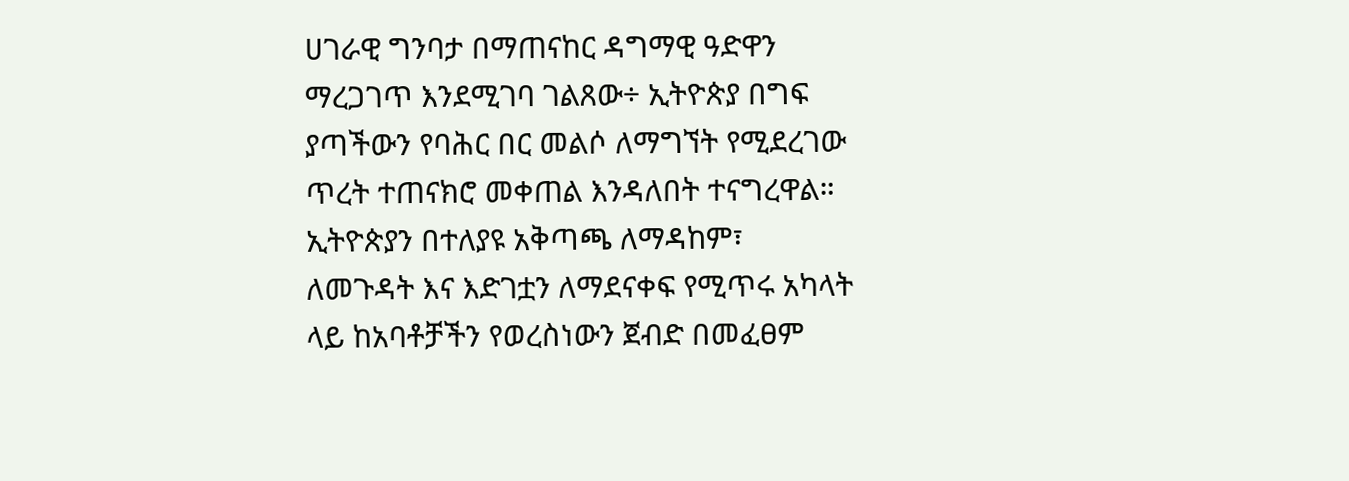ሀገራዊ ግንባታ በማጠናከር ዳግማዊ ዓድዋን ማረጋገጥ እንደሚገባ ገልጸው÷ ኢትዮጵያ በግፍ ያጣችውን የባሕር በር መልሶ ለማግኘት የሚደረገው ጥረት ተጠናክሮ መቀጠል እንዳለበት ተናግረዋል።
ኢትዮጵያን በተለያዩ አቅጣጫ ለማዳከም፣ ለመጉዳት እና እድገቷን ለማደናቀፍ የሚጥሩ አካላት ላይ ከአባቶቻችን የወረስነውን ጀብድ በመፈፀም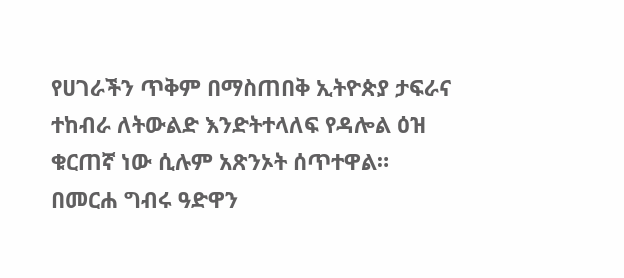የሀገራችን ጥቅም በማስጠበቅ ኢትዮጵያ ታፍራና ተከብራ ለትውልድ እንድትተላለፍ የዳሎል ዕዝ ቁርጠኛ ነው ሲሉም አጽንኦት ሰጥተዋል።
በመርሐ ግብሩ ዓድዋን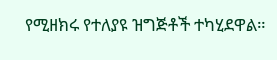የሚዘክሩ የተለያዩ ዝግጅቶች ተካሂደዋል።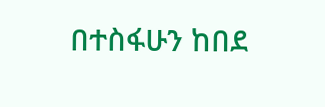በተስፋሁን ከበደ